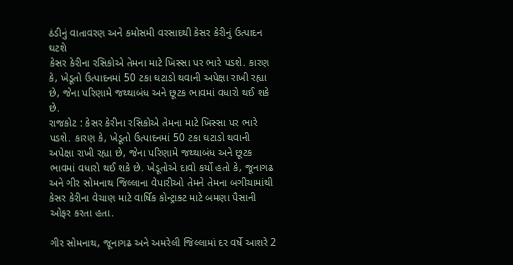ઠંડીનું વાતાવરણ અને કમોસમી વરસાદથી કેસર કેરીનું ઉત્પાદન ઘટશે
કેસર કેરીના રસિકોએ તેમના માટે ખિસ્સા પર ભારે પડશે. કારણ કે, ખેડૂતો ઉત્પાદનમાં 50 ટકા ઘટાડો થવાની અપેક્ષા રાખી રહ્યા છે, જેના પરિણામે જથ્થાબંધ અને છૂટક ભાવમાં વધારો થઈ શકે છે.
રાજકોટ : કેસર કેરીના રસિકોએ તેમના માટે ખિસ્સા પર ભારે પડશે. કારણ કે, ખેડૂતો ઉત્પાદનમાં 50 ટકા ઘટાડો થવાની અપેક્ષા રાખી રહ્યા છે, જેના પરિણામે જથ્થાબંધ અને છૂટક ભાવમાં વધારો થઈ શકે છે. ખેડૂતોએ દાવો કર્યો હતો કે, જૂનાગઢ અને ગીર સોમનાથ જિલ્લાના વેપારીઓ તેમને તેમના બગીચામાંથી કેસર કેરીના વેચાણ માટે વાર્ષિક કોન્ટ્રાક્ટ માટે બમણા પૈસાની ઓફર કરતા હતા.

ગીર સોમનાથ, જૂનાગઢ અને અમરેલી જિલ્લામાં દર વર્ષે આશરે 2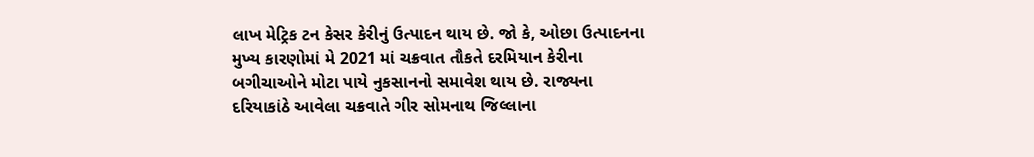લાખ મેટ્રિક ટન કેસર કેરીનું ઉત્પાદન થાય છે. જો કે, ઓછા ઉત્પાદનના મુખ્ય કારણોમાં મે 2021 માં ચક્રવાત તૌકતે દરમિયાન કેરીના બગીચાઓને મોટા પાયે નુકસાનનો સમાવેશ થાય છે. રાજ્યના દરિયાકાંઠે આવેલા ચક્રવાતે ગીર સોમનાથ જિલ્લાના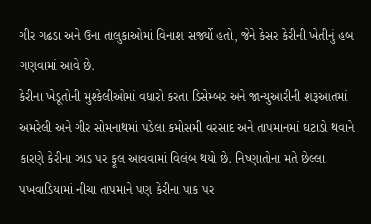ગીર ગઢડા અને ઉના તાલુકાઓમાં વિનાશ સર્જ્યો હતો, જેને કેસર કેરીની ખેતીનું હબ ગણવામાં આવે છે.
કેરીના ખેડૂતોની મુશ્કેલીઓમાં વધારો કરતા ડિસેમ્બર અને જાન્યુઆરીની શરૂઆતમાં અમરેલી અને ગીર સોમનાથમાં પડેલા કમોસમી વરસાદ અને તાપમાનમાં ઘટાડો થવાને કારણે કેરીના ઝાડ પર ફૂલ આવવામાં વિલંબ થયો છે. નિષ્ણાતોના મતે છેલ્લા પખવાડિયામાં નીચા તાપમાને પણ કેરીના પાક પર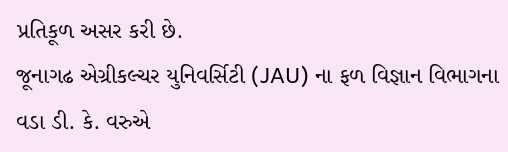પ્રતિકૂળ અસર કરી છે.
જૂનાગઢ એગ્રીકલ્ચર યુનિવર્સિટી (JAU) ના ફળ વિજ્ઞાન વિભાગના વડા ડી. કે. વરુએ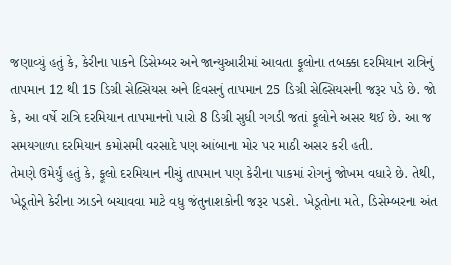જણાવ્યું હતું કે, કેરીના પાકને ડિસેમ્બર અને જાન્યુઆરીમાં આવતા ફૂલોના તબક્કા દરમિયાન રાત્રિનું તાપમાન 12 થી 15 ડિગ્રી સેલ્સિયસ અને દિવસનું તાપમાન 25 ડિગ્રી સેલ્સિયસની જરૂર પડે છે. જો કે, આ વર્ષે રાત્રિ દરમિયાન તાપમાનનો પારો 8 ડિગ્રી સુધી ગગડી જતાં ફૂલોને અસર થઈ છે. આ જ સમયગાળા દરમિયાન કમોસમી વરસાદે પણ આંબાના મોર પર માઠી અસર કરી હતી.
તેમણે ઉમેર્યું હતું કે, ફૂલો દરમિયાન નીચું તાપમાન પણ કેરીના પાકમાં રોગનું જોખમ વધારે છે. તેથી, ખેડૂતોને કેરીના ઝાડને બચાવવા માટે વધુ જંતુનાશકોની જરૂર પડશે. ખેડૂતોના મતે, ડિસેમ્બરના અંત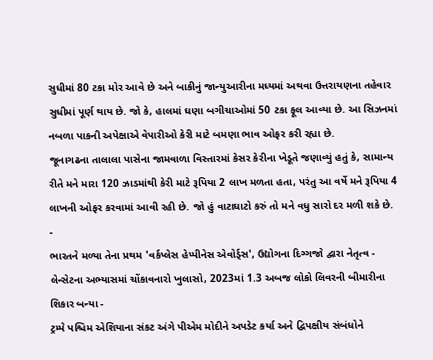સુધીમાં 80 ટકા મોર આવે છે અને બાકીનું જાન્યુઆરીના મધ્યમાં અથવા ઉત્તરાયણના તહેવાર સુધીમાં પૂર્ણ થાય છે. જો કે, હાલમાં ઘણા બગીચાઓમાં 50 ટકા ફૂલ આવ્યા છે. આ સિઝનમાં નબળા પાકની અપેક્ષાએ વેપારીઓ કેરી માટે બમણા ભાવ ઓફર કરી રહ્યા છે.
જૂનાગઢના તાલાલા પાસેના જામવાળા વિસ્તારમાં કેસર કેરીના ખેડૂતે જણાવ્યું હતું કે, સામાન્ય રીતે મને મારા 120 ઝાડમાંથી કેરી માટે રૂપિયા 2 લાખ મળતા હતા, પરંતુ આ વર્ષે મને રૂપિયા 4 લાખની ઓફર કરવામાં આવી રહી છે. જો હું વાટાઘાટો કરું તો મને વધુ સારો દર મળી શકે છે.
-
ભારતને મળ્યા તેના પ્રથમ 'વર્કપ્લેસ હેપ્પીનેસ એવોર્ડ્સ', ઉદ્યોગના દિગ્ગજો દ્વારા નેતૃત્વ -
લેન્સેટના અભ્યાસમાં ચોંકાવનારો ખુલાસો, 2023માં 1.3 અબજ લોકો લિવરની બીમારીના શિકાર બન્યા -
ટ્રમ્પે પશ્ચિમ એશિયાના સંકટ અંગે પીએમ મોદીને અપડેટ કર્યા અને દ્વિપક્ષીય સંબંધોને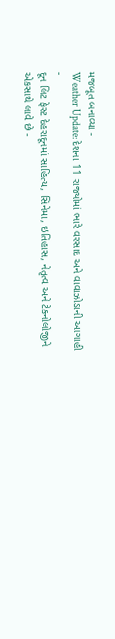મજબૂત બનાવ્યા -
Weather Update: દેશના 11 રાજ્યોમાં ભારે વરસાદ અને વાવાઝોડાની આગાહી -
દૂન લિટ ફેસ્ટ દેહરાદૂનમાં સાહિત્ય, સિનેમા, ઇતિહાસ, નેતૃત્વ અને ટેક્નોલોજીને એકસાથે લાવે છે -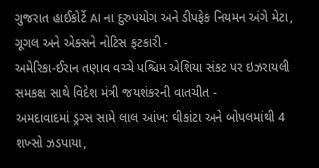ગુજરાત હાઈકોર્ટે AI ના દુરુપયોગ અને ડીપફેક નિયમન અંગે મેટા, ગૂગલ અને એક્સને નોટિસ ફટકારી -
અમેરિકા-ઈરાન તણાવ વચ્ચે પશ્ચિમ એશિયા સંકટ પર ઇઝરાયલી સમકક્ષ સાથે વિદેશ મંત્રી જયશંકરની વાતચીત -
અમદાવાદમાં ડ્રગ્સ સામે લાલ આંખ: ઘીકાંટા અને બોપલમાંથી 4 શખ્સો ઝડપાયા,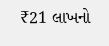₹21 લાખનો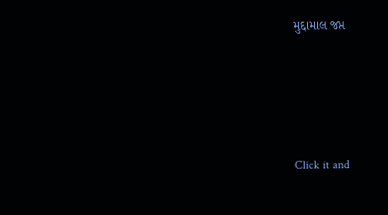મુદ્દામાલ જપ્ત







Click it and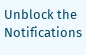Unblock the Notifications